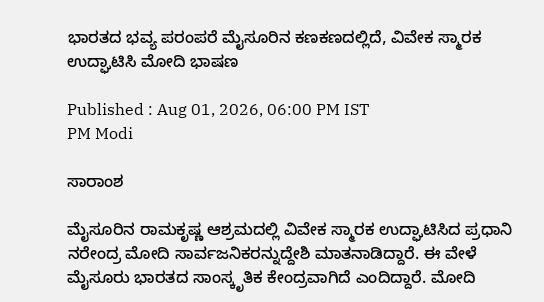ಭಾರತದ ಭವ್ಯ ಪರಂಪರೆ ಮೈಸೂರಿನ ಕಣಕಣದಲ್ಲಿದೆ, ವಿವೇಕ ಸ್ಮಾರಕ ಉದ್ಘಾಟಿಸಿ ಮೋದಿ ಭಾಷಣ

Published : Aug 01, 2026, 06:00 PM IST
PM Modi

ಸಾರಾಂಶ

ಮೈಸೂರಿನ ರಾಮಕೃಷ್ಣ ಆಶ್ರಮದಲ್ಲಿ ವಿವೇಕ ಸ್ಮಾರಕ ಉದ್ಘಾಟಿಸಿದ ಪ್ರಧಾನಿ ನರೇಂದ್ರ ಮೋದಿ ಸಾರ್ವಜನಿಕರನ್ನುದ್ದೇಶಿ ಮಾತನಾಡಿದ್ದಾರೆ. ಈ ವೇಳೆ ಮೈಸೂರು ಭಾರತದ ಸಾಂಸ್ಕೃತಿಕ ಕೇಂದ್ರವಾಗಿದೆ ಎಂದಿದ್ದಾರೆ. ಮೋದಿ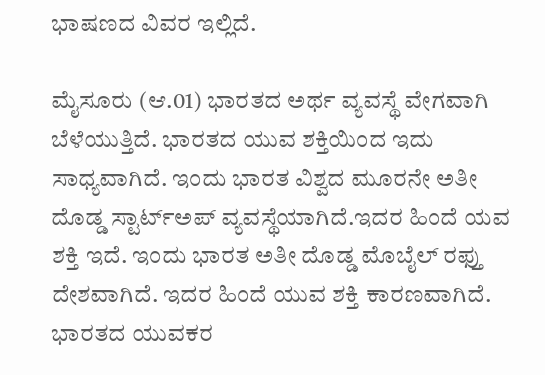ಭಾಷಣದ ವಿವರ ಇಲ್ಲಿದೆ.

ಮೈಸೂರು (ಆ.01) ಭಾರತದ ಅರ್ಥ ವ್ಯವಸ್ಥೆ ವೇಗವಾಗಿ ಬೆಳೆಯುತ್ತಿದೆ. ಭಾರತದ ಯುವ ಶಕ್ತಿಯಿಂದ ಇದು ಸಾಧ್ಯವಾಗಿದೆ. ಇಂದು ಭಾರತ ವಿಶ್ವದ ಮೂರನೇ ಅತೀ ದೊಡ್ಡ ಸ್ಟಾರ್ಟ್ಅಪ್ ವ್ಯವಸ್ಥೆಯಾಗಿದೆ.ಇದರ ಹಿಂದೆ ಯವ ಶಕ್ತಿ ಇದೆ. ಇಂದು ಭಾರತ ಅತೀ ದೊಡ್ಡ ಮೊಬೈಲ್ ರಫ್ತು ದೇಶವಾಗಿದೆ. ಇದರ ಹಿಂದೆ ಯುವ ಶಕ್ತಿ ಕಾರಣವಾಗಿದೆ. ಭಾರತದ ಯುವಕರ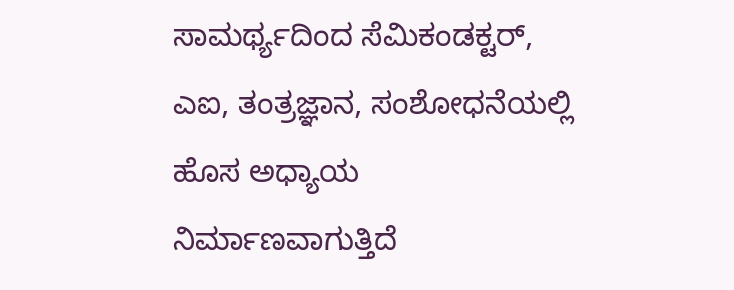ಸಾಮರ್ಥ್ಯದಿಂದ ಸೆಮಿಕಂಡಕ್ಟರ್, ಎಐ, ತಂತ್ರಜ್ಞಾನ, ಸಂಶೋಧನೆಯಲ್ಲಿ ಹೊಸ ಅಧ್ಯಾಯ ನಿರ್ಮಾಣವಾಗುತ್ತಿದೆ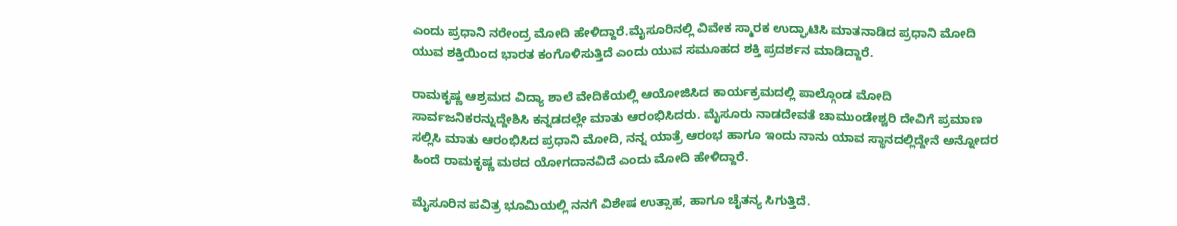ಎಂದು ಪ್ರಧಾನಿ ನರೇಂದ್ರ ಮೋದಿ ಹೇಳಿದ್ದಾರೆ.ಮೈಸೂರಿನಲ್ಲಿ ವಿವೇಕ ಸ್ಮಾರಕ ಉದ್ಘಾಟಿಸಿ ಮಾತನಾಡಿದ ಪ್ರಧಾನಿ ಮೋದಿ ಯುವ ಶಕ್ತಿಯಿಂದ ಭಾರತ ಕಂಗೊಳಿಸುತ್ತಿದೆ ಎಂದು ಯುವ ಸಮೂಹದ ಶಕ್ತಿ ಪ್ರದರ್ಶನ ಮಾಡಿದ್ದಾರೆ.

ರಾಮಕೃಷ್ಣ ಆಶ್ರಮದ ವಿದ್ಯಾ ಶಾಲೆ ವೇದಿಕೆಯಲ್ಲಿ ಆಯೋಜಿಸಿದ ಕಾರ್ಯಕ್ರಮದಲ್ಲಿ ಪಾಲ್ಗೊಂಡ ಮೋದಿ ಸಾರ್ವಜನಿಕರನ್ನುದ್ದೇಶಿಸಿ ಕನ್ನಡದಲ್ಲೇ ಮಾತು ಆರಂಭಿಸಿದರು. ಮೈಸೂರು ನಾಡದೇವತೆ ಚಾಮುಂಡೇಶ್ವರಿ ದೇವಿಗೆ ಪ್ರಮಾಣ ಸಲ್ಲಿಸಿ ಮಾತು ಆರಂಭಿಸಿದ ಪ್ರಧಾನಿ ಮೋದಿ, ನನ್ನ ಯಾತ್ರೆ ಆರಂಭ ಹಾಗೂ ಇಂದು ನಾನು ಯಾವ ಸ್ಥಾನದಲ್ಲಿದ್ದೇನೆ ಅನ್ನೋದರ ಹಿಂದೆ ರಾಮಕೃಷ್ಣ ಮಠದ ಯೋಗದಾನವಿದೆ ಎಂದು ಮೋದಿ ಹೇಳಿದ್ದಾರೆ.

ಮೈಸೂರಿನ ಪವಿತ್ರ ಭೂಮಿಯಲ್ಲಿ ನನಗೆ ವಿಶೇಷ ಉತ್ಸಾಹ, ಹಾಗೂ ಚೈತನ್ಯ ಸಿಗುತ್ತಿದೆ.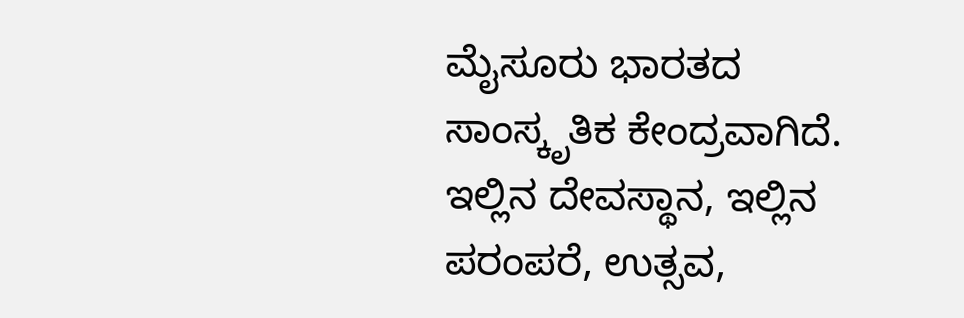ಮೈಸೂರು ಭಾರತದ ಸಾಂಸ್ಕೃತಿಕ ಕೇಂದ್ರವಾಗಿದೆ. ಇಲ್ಲಿನ ದೇವಸ್ಥಾನ, ಇಲ್ಲಿನ ಪರಂಪರೆ, ಉತ್ಸವ,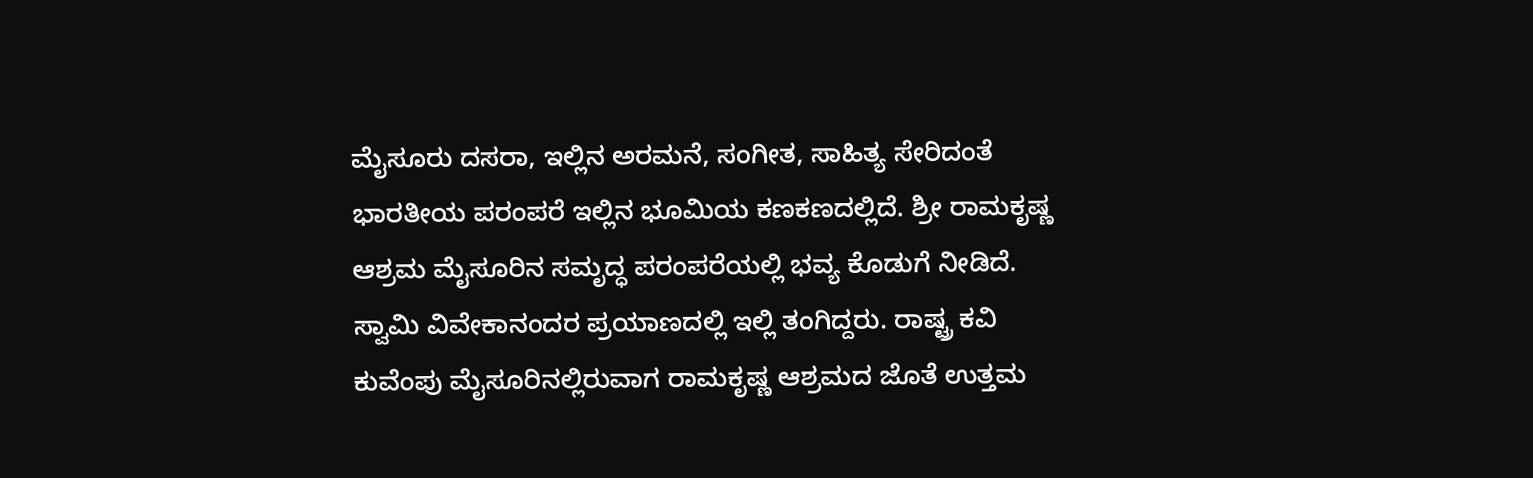ಮೈಸೂರು ದಸರಾ, ಇಲ್ಲಿನ ಅರಮನೆ, ಸಂಗೀತ, ಸಾಹಿತ್ಯ ಸೇರಿದಂತೆ ಭಾರತೀಯ ಪರಂಪರೆ ಇಲ್ಲಿನ ಭೂಮಿಯ ಕಣಕಣದಲ್ಲಿದೆ. ಶ್ರೀ ರಾಮಕೃಷ್ಣ ಆಶ್ರಮ ಮೈಸೂರಿನ ಸಮೃದ್ಧ ಪರಂಪರೆಯಲ್ಲಿ ಭವ್ಯ ಕೊಡುಗೆ ನೀಡಿದೆ. ಸ್ವಾಮಿ ವಿವೇಕಾನಂದರ ಪ್ರಯಾಣದಲ್ಲಿ ಇಲ್ಲಿ ತಂಗಿದ್ದರು. ರಾಷ್ಟ್ರ ಕವಿ ಕುವೆಂಪು ಮೈಸೂರಿನಲ್ಲಿರುವಾಗ ರಾಮಕೃಷ್ಣ ಆಶ್ರಮದ ಜೊತೆ ಉತ್ತಮ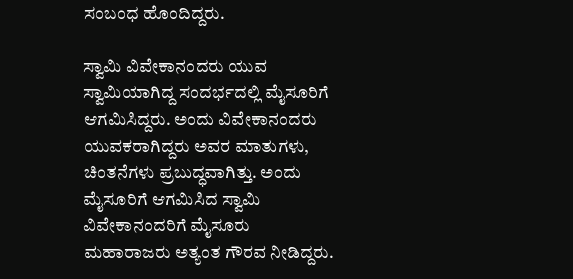ಸಂಬಂಧ ಹೊಂದಿದ್ದರು.

ಸ್ವಾಮಿ ವಿವೇಕಾನಂದರು ಯುವ ಸ್ವಾಮಿಯಾಗಿದ್ದ ಸಂದರ್ಭದಲ್ಲಿ ಮೈಸೂರಿಗೆ ಆಗಮಿಸಿದ್ದರು. ಅಂದು ವಿವೇಕಾನಂದರು ಯುವಕರಾಗಿದ್ದರು ಅವರ ಮಾತುಗಳು, ಚಿಂತನೆಗಳು ಪ್ರಬುದ್ಧವಾಗಿತ್ತು. ಅಂದು ಮೈಸೂರಿಗೆ ಆಗಮಿಸಿದ ಸ್ವಾಮಿ ವಿವೇಕಾನಂದರಿಗೆ ಮೈಸೂರು ಮಹಾರಾಜರು ಅತ್ಯಂತ ಗೌರವ ನೀಡಿದ್ದರು.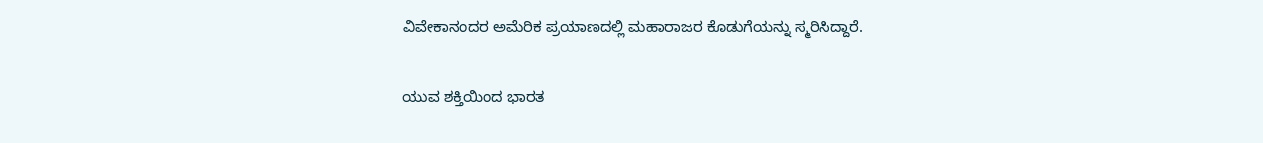ವಿವೇಕಾನಂದರ ಅಮೆರಿಕ ಪ್ರಯಾಣದಲ್ಲಿ ಮಹಾರಾಜರ ಕೊಡುಗೆಯನ್ನು ಸ್ಮರಿಸಿದ್ದಾರೆ.

ಯುವ ಶಕ್ತಿಯಿಂದ ಭಾರತ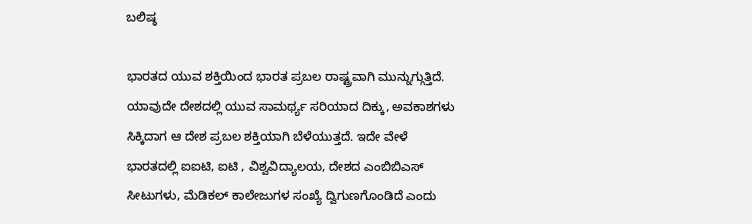ಬಲಿಷ್ಠ

ಭಾರತದ ಯುವ ಶಕ್ತಿಯಿಂದ ಭಾರತ ಪ್ರಬಲ ರಾಷ್ಟ್ರವಾಗಿ ಮುನ್ನುಗ್ಗುತ್ತಿದೆ. ಯಾವುದೇ ದೇಶದಲ್ಲಿ ಯುವ ಸಾಮರ್ಥ್ಯ ಸರಿಯಾದ ದಿಕ್ಕು, ಅವಕಾಶಗಳು ಸಿಕ್ಕಿದಾಗ ಆ ದೇಶ ಪ್ರಬಲ ಶಕ್ತಿಯಾಗಿ ಬೆಳೆಯುತ್ತದೆ. ಇದೇ ವೇಳೆ ಭಾರತದಲ್ಲಿ ಐಐಟಿ, ಐಟಿ , ವಿಶ್ವವಿದ್ಯಾಲಯ, ದೇಶದ ಎಂಬಿಬಿಎಸ್ ಸೀಟುಗಳು, ಮೆಡಿಕಲ್ ಕಾಲೇಜುಗಳ ಸಂಖ್ಯೆ ದ್ವಿಗುಣಗೊಂಡಿದೆ ಎಂದು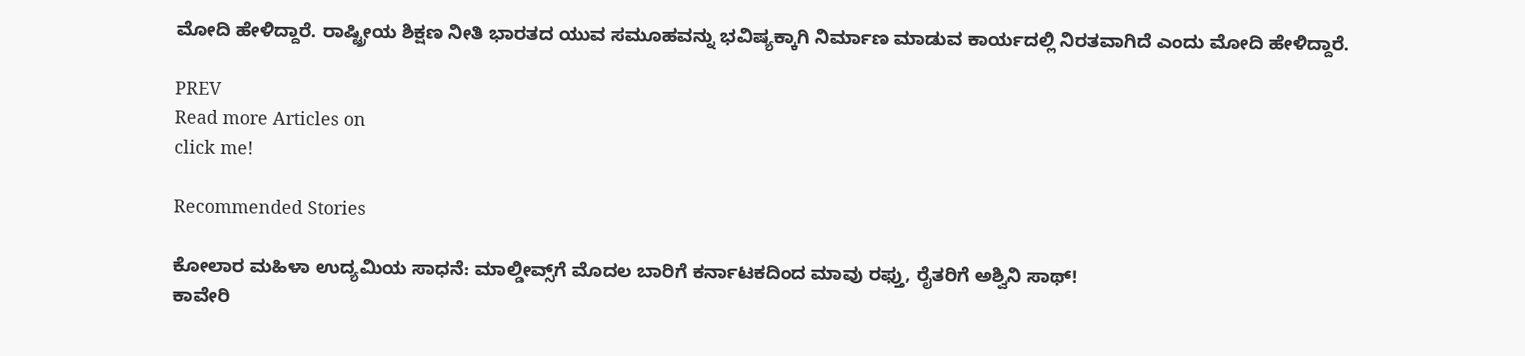ಮೋದಿ ಹೇಳಿದ್ದಾರೆ. ರಾಷ್ಟ್ರೀಯ ಶಿಕ್ಷಣ ನೀತಿ ಭಾರತದ ಯುವ ಸಮೂಹವನ್ನು ಭವಿಷ್ಯಕ್ಕಾಗಿ ನಿರ್ಮಾಣ ಮಾಡುವ ಕಾರ್ಯದಲ್ಲಿ ನಿರತವಾಗಿದೆ ಎಂದು ಮೋದಿ ಹೇಳಿದ್ದಾರೆ.

PREV
Read more Articles on
click me!

Recommended Stories

ಕೋಲಾರ ಮಹಿಳಾ ಉದ್ಯಮಿಯ ಸಾಧನೆ: ಮಾಲ್ಡೀವ್ಸ್‌ಗೆ ಮೊದಲ ಬಾರಿಗೆ ಕರ್ನಾಟಕದಿಂದ ಮಾವು ರಫ್ತು, ರೈತರಿಗೆ ಅಶ್ವಿನಿ ಸಾಥ್!
ಕಾವೇರಿ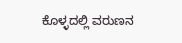ಕೊಳ್ಳದಲ್ಲಿ ವರುಣನ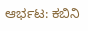ಆರ್ಭಟ: ಕಬಿನಿ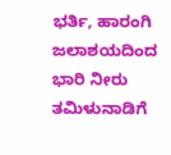ಭರ್ತಿ, ಹಾರಂಗಿ ಜಲಾಶಯದಿಂದ ಭಾರಿ ನೀರು ತಮಿಳುನಾಡಿಗೆ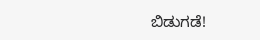ಬಿಡುಗಡೆ!